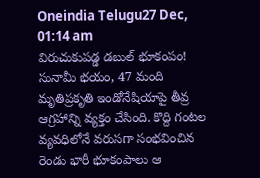Oneindia Telugu27 Dec, 01:14 am
విరుచుకుపడ్డ డబుల్ భూకంపం! సునామీ భయం, 47 మంది మృతిప్రకృతి ఇండోనేషియాపై తీవ్ర ఆగ్రహాన్ని వ్యక్తం చేసింది. కొద్ది గంటల వ్యవధిలోనే వరుసగా సంభవించిన రెండు భారీ భూకంపాలు ఆ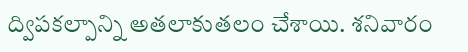ద్విపకల్పాన్ని అతలాకుతలం చేశాయి. శనివారం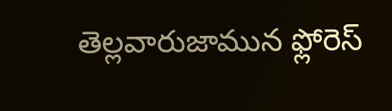తెల్లవారుజామున ఫ్లోరెస్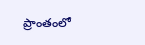ప్రాంతంలో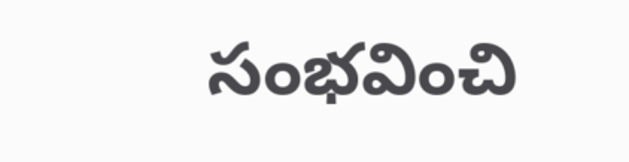సంభవించి